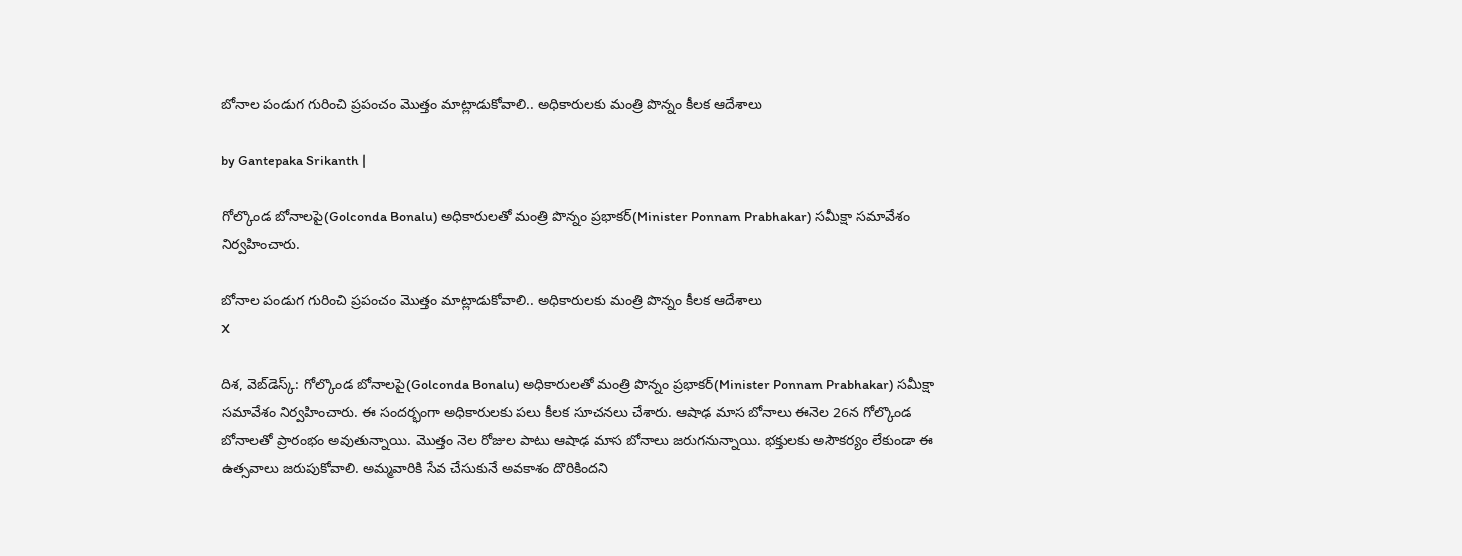బోనాల పండుగ గురించి ప్రపంచం మొత్తం మాట్లాడుకోవాలి.. అధికారులకు మంత్రి పొన్నం కీలక ఆదేశాలు

by Gantepaka Srikanth |

గోల్కొండ బోనాలపై(Golconda Bonalu) అధికారులతో మంత్రి పొన్నం ప్రభాకర్(Minister Ponnam Prabhakar) సమీక్షా సమావేశం నిర్వహించారు.

బోనాల పండుగ గురించి ప్రపంచం మొత్తం మాట్లాడుకోవాలి.. అధికారులకు మంత్రి పొన్నం కీలక ఆదేశాలు
X

దిశ, వెబ్‌డెస్క్: గోల్కొండ బోనాలపై(Golconda Bonalu) అధికారులతో మంత్రి పొన్నం ప్రభాకర్(Minister Ponnam Prabhakar) సమీక్షా సమావేశం నిర్వహించారు. ఈ సందర్భంగా అధికారులకు పలు కీలక సూచనలు చేశారు. ఆషాఢ మాస బోనాలు ఈనెల 26న గోల్కొండ బోనాలతో ప్రారంభం అవుతున్నాయి. మొత్తం నెల రోజుల పాటు ఆషాఢ మాస బోనాలు జరుగనున్నాయి. భక్తులకు అసౌకర్యం లేకుండా ఈ ఉత్సవాలు జరుపుకోవాలి. అమ్మవారికి సేవ చేసుకునే అవకాశం దొరికిందని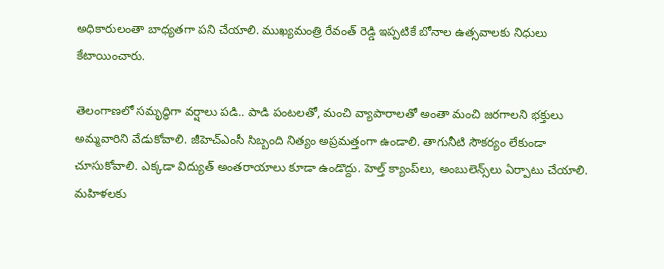అధికారులంతా బాధ్యతగా పని చేయాలి. ముఖ్యమంత్రి రేవంత్ రెడ్డి ఇప్పటికే బోనాల ఉత్సవాలకు నిధులు కేటాయించారు.

తెలంగాణలో సమృద్ధిగా వర్షాలు పడి.. పాడి పంటలతో, మంచి వ్యాపారాలతో అంతా మంచి జరగాలని భక్తులు అమ్మవారిని వేడుకోవాలి. జీహెచ్ఎంసీ సిబ్బంది నిత్యం అప్రమత్తంగా ఉండాలి. తాగునీటి సౌకర్యం లేకుండా చూసుకోవాలి. ఎక్కడా విద్యుత్ అంతరాయాలు కూడా ఉండొద్దు. హెల్త్ క్యాంప్‌లు, అంబులెన్స్‌లు ఏర్పాటు చేయాలి. మహిళలకు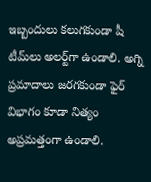ఇబ్బందులు కలుగకుండా షీ టీమ్‌లు అలర్ట్‌గా ఉండాలి. అగ్ని ప్రమాదాలు జరగకుండా ఫైర్ విభాగం కూడా నిత్యం అప్రమత్తంగా ఉండాలి.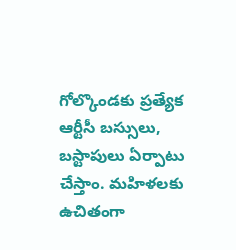గోల్కొండకు ప్రత్యేక ఆర్టీసీ బస్సులు, బస్టాపులు ఏర్పాటు చేస్తాం. మహిళలకు ఉచితంగా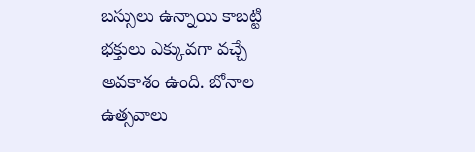బస్సులు ఉన్నాయి కాబట్టి భక్తులు ఎక్కువగా వచ్చే అవకాశం ఉంది. బోనాల ఉత్సవాలు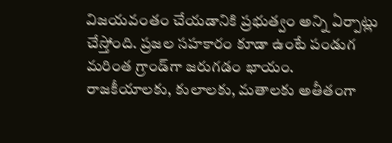విజయవంతం చేయడానికి ప్రభుత్వం అన్ని ఏర్పాట్లు చేస్తోంది. ప్రజల సహకారం కూడా ఉంటే పండుగ మరింత గ్రాండ్‌గా జరుగడం ఖాయం. రాజకీయాలకు, కులాలకు, మతాలకు అతీతంగా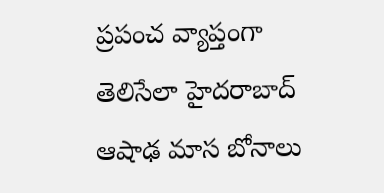ప్రపంచ వ్యాప్తంగా తెలిసేలా హైదరాబాద్ ఆషాఢ మాస బోనాలు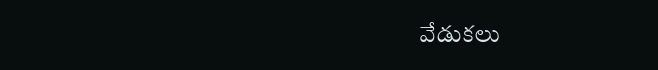వేడుకలు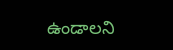ఉండాలని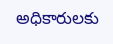అధికారులకు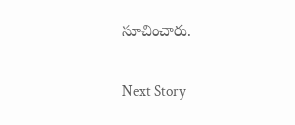సూచించారు.

Next Story